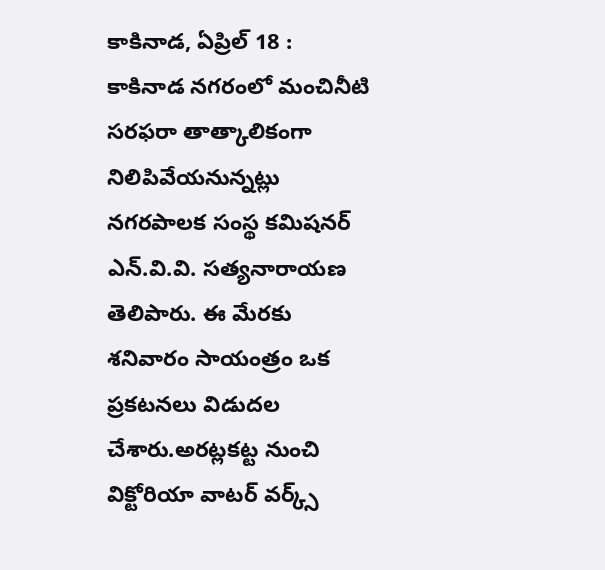కాకినాడ, ఏప్రిల్ 18 :
కాకినాడ నగరంలో మంచినీటి సరఫరా తాత్కాలికంగా నిలిపివేయనున్నట్లు నగరపాలక సంస్థ కమిషనర్ ఎన్.వి.వి. సత్యనారాయణ తెలిపారు. ఈ మేరకు శనివారం సాయంత్రం ఒక ప్రకటనలు విడుదల చేశారు.అరట్లకట్ట నుంచి విక్టోరియా వాటర్ వర్క్స్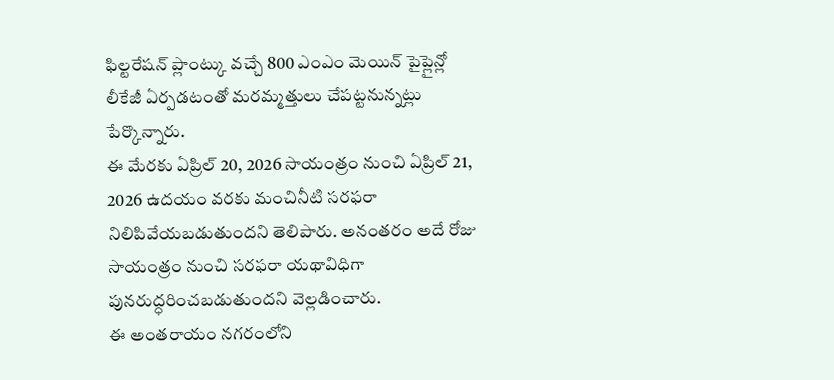ఫిల్టరేషన్ ప్లాంట్కు వచ్చే 800 ఎంఎం మెయిన్ పైప్లైన్లో లీకేజీ ఏర్పడటంతో మరమ్మత్తులు చేపట్టనున్నట్లు పేర్కొన్నారు.
ఈ మేరకు ఏప్రిల్ 20, 2026 సాయంత్రం నుంచి ఏప్రిల్ 21, 2026 ఉదయం వరకు మంచినీటి సరఫరా నిలిపివేయబడుతుందని తెలిపారు. అనంతరం అదే రోజు సాయంత్రం నుంచి సరఫరా యథావిధిగా పునరుద్ధరించబడుతుందని వెల్లడించారు.
ఈ అంతరాయం నగరంలోని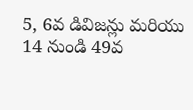5, 6వ డివిజన్లు మరియు 14 నుండి 49వ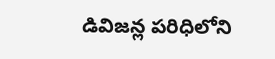డివిజన్ల పరిధిలోని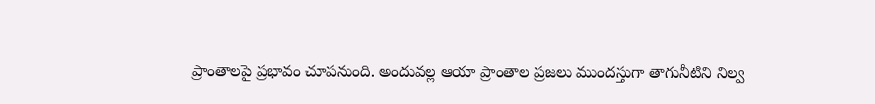ప్రాంతాలపై ప్రభావం చూపనుంది. అందువల్ల ఆయా ప్రాంతాల ప్రజలు ముందస్తుగా తాగునీటిని నిల్వ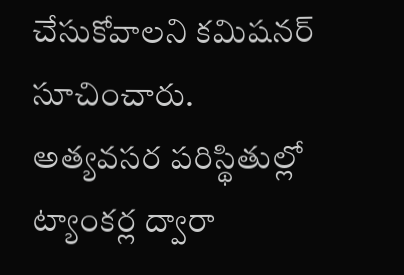చేసుకోవాలని కమిషనర్ సూచించారు.
అత్యవసర పరిస్థితుల్లో ట్యాంకర్ల ద్వారా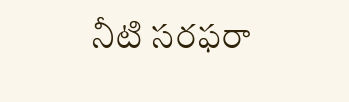నీటి సరఫరా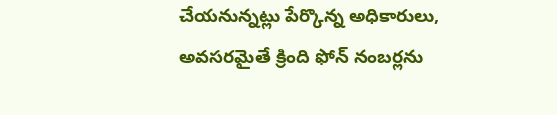చేయనున్నట్లు పేర్కొన్న అధికారులు, అవసరమైతే క్రింది ఫోన్ నంబర్లను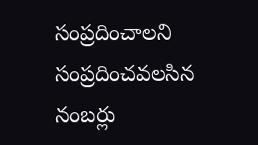సంప్రదించాలని
సంప్రదించవలసిన నంబర్లు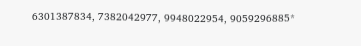6301387834, 7382042977, 9948022954, 9059296885*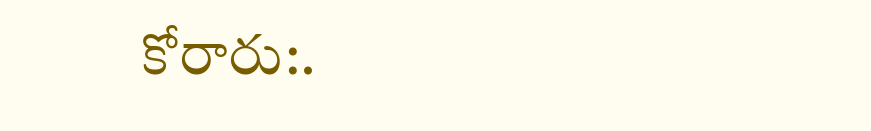కోరారు:.